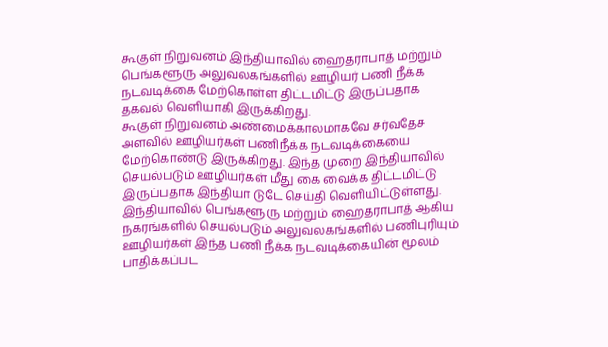கூகுள் நிறுவனம் இந்தியாவில் ஹைதராபாத் மற்றும் பெங்களூரு அலுவலகங்களில் ஊழியர் பணி நீக்க நடவடிக்கை மேற்கொள்ள திட்டமிட்டு இருப்பதாக தகவல் வெளியாகி இருக்கிறது.
கூகுள் நிறுவனம் அண்மைக்காலமாகவே சர்வதேச அளவில் ஊழியர்கள் பணிநீக்க நடவடிக்கையை மேற்கொண்டு இருக்கிறது. இந்த முறை இந்தியாவில் செயல்படும் ஊழியர்கள் மீது கை வைக்க திட்டமிட்டு இருப்பதாக இந்தியா டுடே செய்தி வெளியிட்டுள்ளது. இந்தியாவில் பெங்களூரு மற்றும் ஹைதராபாத் ஆகிய நகரங்களில் செயல்படும் அலுவலகங்களில் பணிபுரியும் ஊழியர்கள் இந்த பணி நீக்க நடவடிக்கையின் மூலம் பாதிக்கப்பட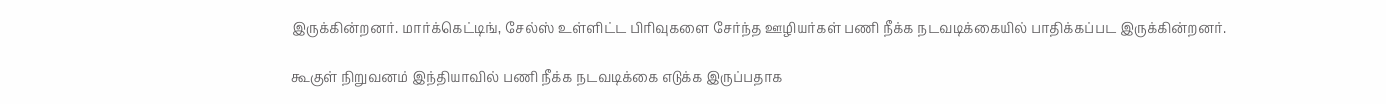இருக்கின்றனர். மார்க்கெட்டிங், சேல்ஸ் உள்ளிட்ட பிரிவுகளை சேர்ந்த ஊழியர்கள் பணி நீக்க நடவடிக்கையில் பாதிக்கப்பட இருக்கின்றனர்.

கூகுள் நிறுவனம் இந்தியாவில் பணி நீக்க நடவடிக்கை எடுக்க இருப்பதாக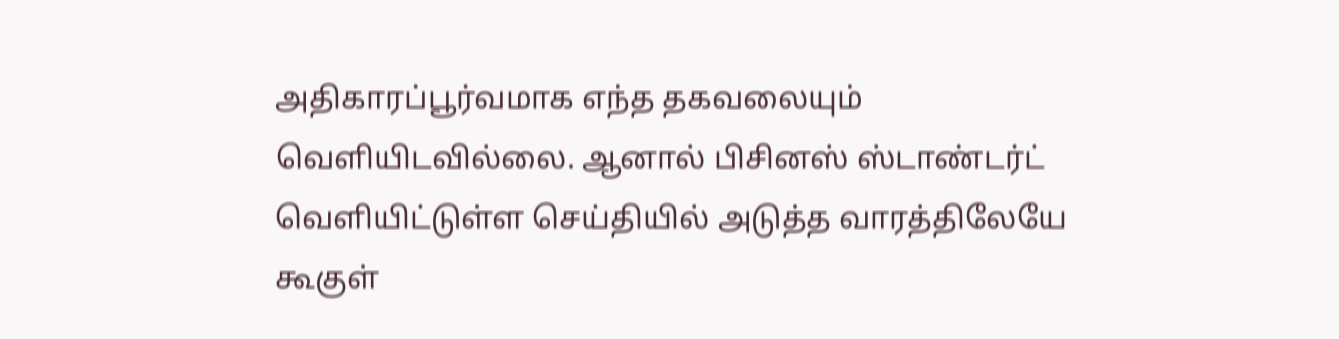அதிகாரப்பூர்வமாக எந்த தகவலையும் வெளியிடவில்லை. ஆனால் பிசினஸ் ஸ்டாண்டர்ட் வெளியிட்டுள்ள செய்தியில் அடுத்த வாரத்திலேயே கூகுள்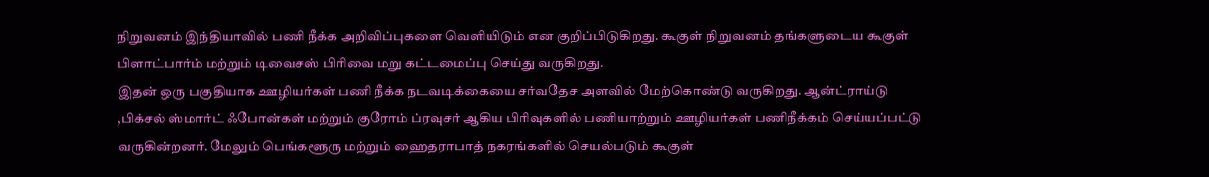நிறுவனம் இந்தியாவில் பணி நீக்க அறிவிப்புகளை வெளியிடும் என குறிப்பிடுகிறது. கூகுள் நிறுவனம் தங்களுடைய கூகுள் பிளாட்பார்ம் மற்றும் டிவைசஸ் பிரிவை மறு கட்டமைப்பு செய்து வருகிறது.
இதன் ஒரு பகுதியாக ஊழியர்கள் பணி நீக்க நடவடிக்கையை சர்வதேச அளவில் மேற்கொண்டு வருகிறது. ஆன்ட்ராய்டு ,பிக்சல் ஸ்மார்ட் ஃபோன்கள் மற்றும் குரோம் ப்ரவுசர் ஆகிய பிரிவுகளில் பணியாற்றும் ஊழியர்கள் பணிநீக்கம் செய்யப்பட்டு வருகின்றனர். மேலும் பெங்களூரு மற்றும் ஹைதராபாத் நகரங்களில் செயல்படும் கூகுள்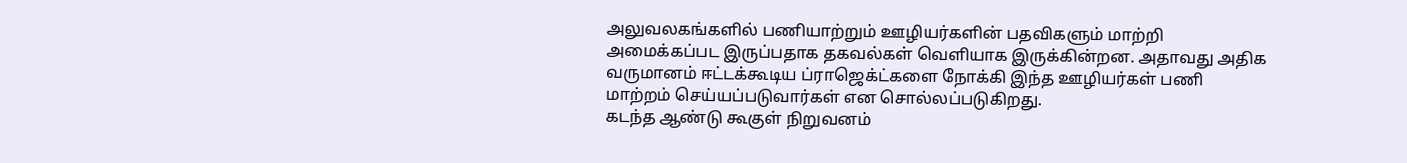அலுவலகங்களில் பணியாற்றும் ஊழியர்களின் பதவிகளும் மாற்றி அமைக்கப்பட இருப்பதாக தகவல்கள் வெளியாக இருக்கின்றன. அதாவது அதிக வருமானம் ஈட்டக்கூடிய ப்ராஜெக்ட்களை நோக்கி இந்த ஊழியர்கள் பணி மாற்றம் செய்யப்படுவார்கள் என சொல்லப்படுகிறது.
கடந்த ஆண்டு கூகுள் நிறுவனம்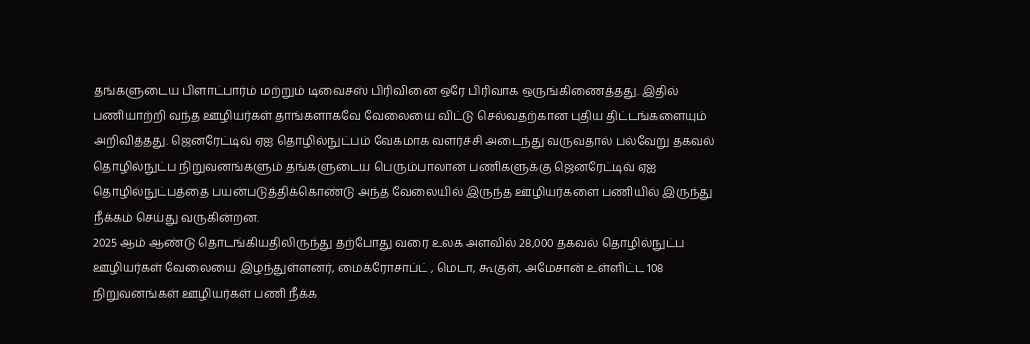தங்களுடைய பிளாட்பார்ம் மற்றும் டிவைசஸ் பிரிவினை ஒரே பிரிவாக ஒருங்கிணைத்தது. இதில் பணியாற்றி வந்த ஊழியர்கள் தாங்களாகவே வேலையை விட்டு செல்வதற்கான புதிய திட்டங்களையும் அறிவித்தது. ஜெனரேட்டிவ் ஏஐ தொழில்நுட்பம் வேகமாக வளர்ச்சி அடைந்து வருவதால் பல்வேறு தகவல் தொழில்நுட்ப நிறுவனங்களும் தங்களுடைய பெரும்பாலான பணிகளுக்கு ஜெனரேட்டிவ் ஏஐ தொழில்நுட்பத்தை பயன்படுத்திக்கொண்டு அந்த வேலையில் இருந்த ஊழியர்களை பணியில் இருந்து நீக்கம் செய்து வருகின்றன.
2025 ஆம் ஆண்டு தொடங்கியதிலிருந்து தற்போது வரை உலக அளவில் 28,000 தகவல் தொழில்நுட்ப ஊழியர்கள் வேலையை இழந்துள்ளனர், மைக்ரோசாப்ட் , மெடா, கூகுள், அமேசான் உள்ளிட்ட 108 நிறுவனங்கள் ஊழியர்கள் பணி நீக்க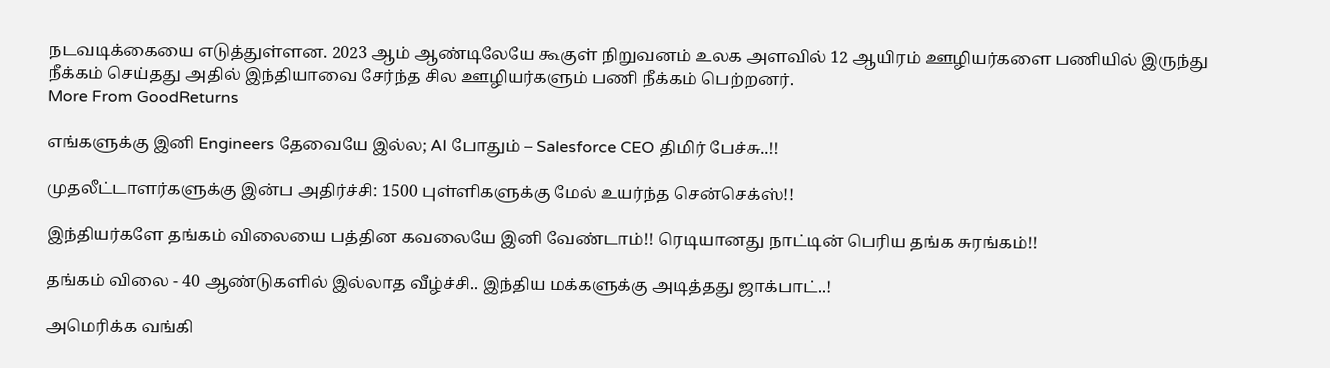நடவடிக்கையை எடுத்துள்ளன. 2023 ஆம் ஆண்டிலேயே கூகுள் நிறுவனம் உலக அளவில் 12 ஆயிரம் ஊழியர்களை பணியில் இருந்து நீக்கம் செய்தது அதில் இந்தியாவை சேர்ந்த சில ஊழியர்களும் பணி நீக்கம் பெற்றனர்.
More From GoodReturns

எங்களுக்கு இனி Engineers தேவையே இல்ல; AI போதும் – Salesforce CEO திமிர் பேச்சு..!!

முதலீட்டாளர்களுக்கு இன்ப அதிர்ச்சி: 1500 புள்ளிகளுக்கு மேல் உயர்ந்த சென்செக்ஸ்!!

இந்தியர்களே தங்கம் விலையை பத்தின கவலையே இனி வேண்டாம்!! ரெடியானது நாட்டின் பெரிய தங்க சுரங்கம்!!

தங்கம் விலை - 40 ஆண்டுகளில் இல்லாத வீழ்ச்சி.. இந்திய மக்களுக்கு அடித்தது ஜாக்பாட்..!

அமெரிக்க வங்கி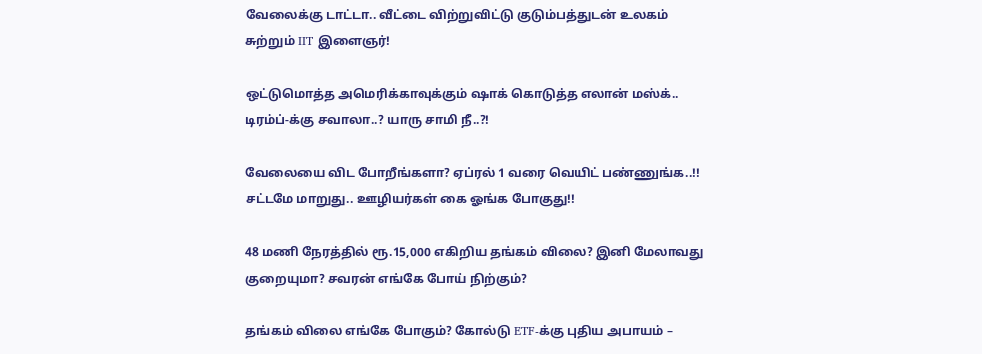வேலைக்கு டாட்டா.. வீட்டை விற்றுவிட்டு குடும்பத்துடன் உலகம் சுற்றும் IIT இளைஞர்!

ஒட்டுமொத்த அமெரிக்காவுக்கும் ஷாக் கொடுத்த எலான் மஸ்க்.. டிரம்ப்-க்கு சவாலா..? யாரு சாமி நீ..?!

வேலையை விட போறீங்களா? ஏப்ரல் 1 வரை வெயிட் பண்ணுங்க..!! சட்டமே மாறுது.. ஊழியர்கள் கை ஓங்க போகுது!!

48 மணி நேரத்தில் ரூ.15,000 எகிறிய தங்கம் விலை? இனி மேலாவது குறையுமா? சவரன் எங்கே போய் நிற்கும்?

தங்கம் விலை எங்கே போகும்? கோல்டு ETF-க்கு புதிய அபாயம் –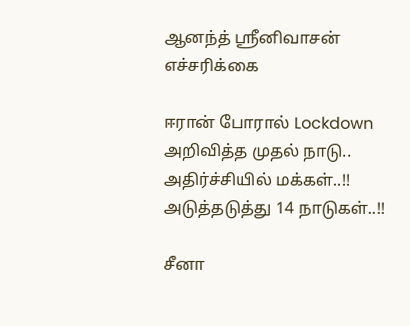ஆனந்த் ஸ்ரீனிவாசன் எச்சரிக்கை

ஈரான் போரால் Lockdown அறிவித்த முதல் நாடு.. அதிர்ச்சியில் மக்கள்..!! அடுத்தடுத்து 14 நாடுகள்..!!

சீனா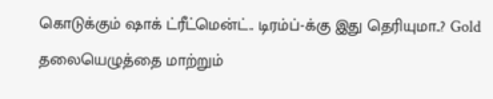கொடுக்கும் ஷாக் ட்ரீட்மென்ட்.. டிரம்ப்-க்கு இது தெரியுமா..? Gold தலையெழுத்தை மாற்றும்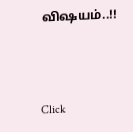விஷயம்..!!



Click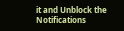it and Unblock the Notifications